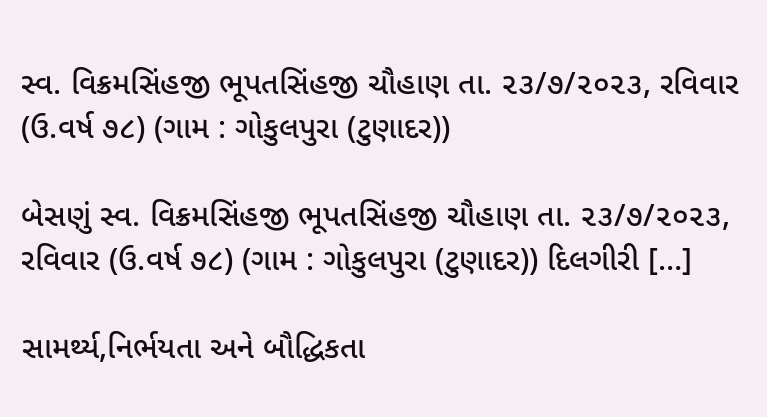સ્વ. વિક્રમસિંહજી ભૂપતસિંહજી ચૌહાણ તા. ૨૩/૭/૨૦૨૩, રવિવાર (ઉ.વર્ષ ૭૮) (ગામ : ગોકુલપુરા (ટુણાદર))

બેસણું સ્વ. વિક્રમસિંહજી ભૂપતસિંહજી ચૌહાણ તા. ૨૩/૭/૨૦૨૩, રવિવાર (ઉ.વર્ષ ૭૮) (ગામ : ગોકુલપુરા (ટુણાદર)) દિલગીરી […]

સામર્થ્ય,નિર્ભયતા અને બૌદ્ધિકતા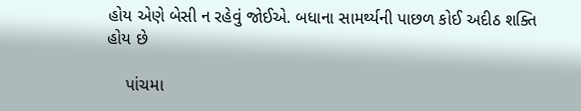હોય એણે બેસી ન રહેવું જોઈએ. બધાના સામર્થ્યની પાછળ કોઈ અદીઠ શક્તિ હોય છે

    પાંચમા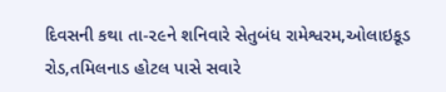દિવસની કથા તા-૨૯ને શનિવારે સેતુબંધ રામેશ્વરમ,ઓલાઇકૂડ રોડ,તમિલનાડ હોટલ પાસે સવારે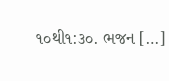૧૦થી૧:૩૦. ભજન […]